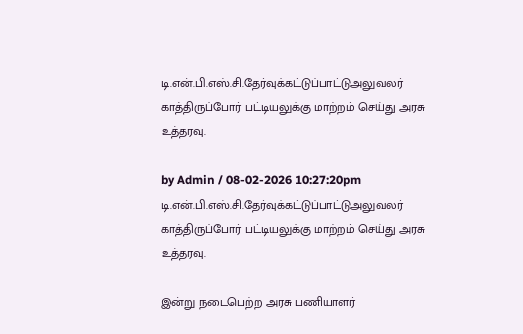டி.என்.பி.எஸ்.சி.தேர்வுக்கட்டுப்பாட்டுஅலுவலர் காத்திருப்போர் பட்டியலுக்கு மாற்றம் செய்து அரசு உத்தரவு.

by Admin / 08-02-2026 10:27:20pm
டி.என்.பி.எஸ்.சி.தேர்வுக்கட்டுப்பாட்டுஅலுவலர் காத்திருப்போர் பட்டியலுக்கு மாற்றம் செய்து அரசு உத்தரவு.

இன்று நடைபெற்ற அரசு பணியாளர்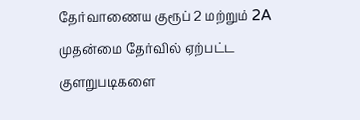தேர்வாணைய குரூப் 2 மற்றும் 2A முதன்மை தேர்வில் ஏற்பட்ட குளறுபடிகளை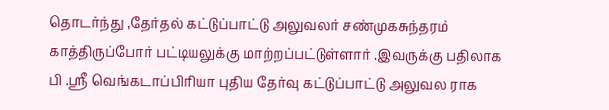தொடர்ந்து ,தேர்தல் கட்டுப்பாட்டு அலுவலர் சண்முகசுந்தரம் காத்திருப்போர் பட்டியலுக்கு மாற்றப்பட்டுள்ளார் .இவருக்கு பதிலாக பி .ஸ்ரீ வெங்கடாப்பிரியா புதிய தேர்வு கட்டுப்பாட்டு அலுவல ராக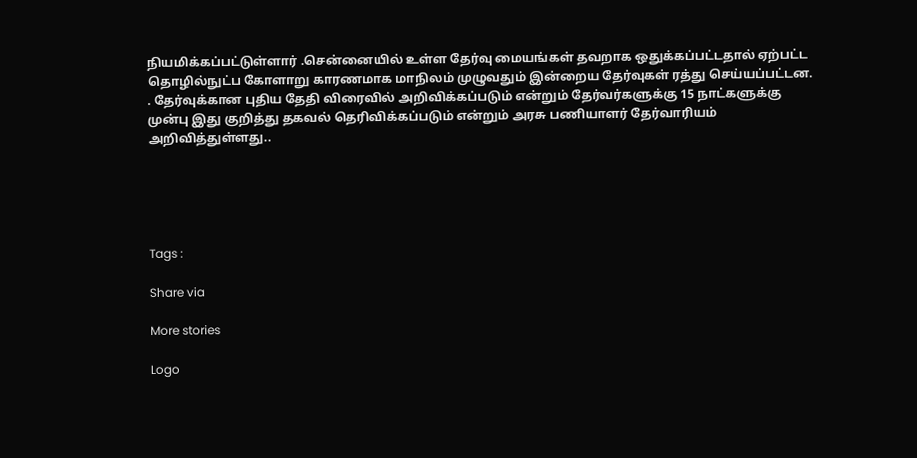நியமிக்கப்பட்டுள்ளார் .சென்னையில் உள்ள தேர்வு மையங்கள் தவறாக ஒதுக்கப்பட்டதால் ஏற்பட்ட தொழில்நுட்ப கோளாறு காரணமாக மாநிலம் முழுவதும் இன்றைய தேர்வுகள் ரத்து செய்யப்பட்டன. . தேர்வுக்கான புதிய தேதி விரைவில் அறிவிக்கப்படும் என்றும் தேர்வர்களுக்கு 15 நாட்களுக்கு முன்பு இது குறித்து தகவல் தெரிவிக்கப்படும் என்றும் அரசு பணியாளர் தேர்வாரியம் அறிவித்துள்ளது..





Tags :

Share via

More stories

Logo